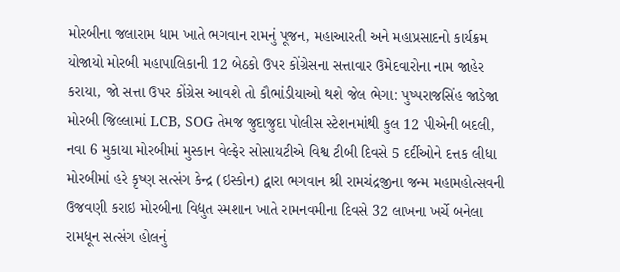મોરબીના જલારામ ધામ ખાતે ભગવાન રામનું પૂજન, મહાઆરતી અને મહાપ્રસાદનો કાર્યક્રમ યોજાયો મોરબી મહાપાલિકાની 12 બેઠકો ઉપર કોંગ્રેસના સત્તાવાર ઉમેદવારોના નામ જાહેર કરાયા, જો સત્તા ઉપર કોંગ્રેસ આવશે તો કૌભાંડીયાઓ થશે જેલ ભેગા: પુષ્પરાજસિંહ જાડેજા મોરબી જિલ્લામાં LCB, SOG તેમજ જુદાજુદા પોલીસ સ્ટેશનમાંથી કુલ 12 પીએની બદલી, નવા 6 મુકાયા મોરબીમાં મુસ્કાન વેલ્ફેર સોસાયટીએ વિશ્વ ટીબી દિવસે 5 દર્દીઓને દત્તક લીધા  મોરબીમાં હરે કૃષ્ણ સત્સંગ કેન્દ્ર (ઇસ્કોન) દ્વારા ભગવાન શ્રી રામચંદ્રજીના જન્મ મહામહોત્સવની ઉજવણી કરાઇ મોરબીના વિદ્યુત સ્મશાન ખાતે રામનવમીના દિવસે 32 લાખના ખર્ચે બનેલા રામધૂન સત્સંગ હોલનું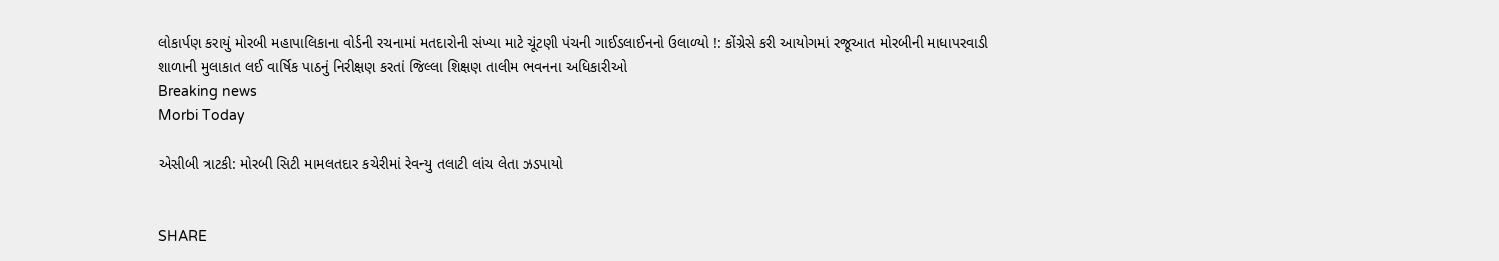લોકાર્પણ કરાયું મોરબી મહાપાલિકાના વોર્ડની રચનામાં મતદારોની સંખ્યા માટે ચૂંટણી પંચની ગાઈડલાઈનનો ઉલાળ્યો !: કોંગ્રેસે કરી આયોગમાં રજૂઆત મોરબીની માધાપરવાડી શાળાની મુલાકાત લઈ વાર્ષિક પાઠનું નિરીક્ષણ કરતાં જિલ્લા શિક્ષણ તાલીમ ભવનના અધિકારીઓ
Breaking news
Morbi Today

એસીબી ત્રાટકી: મોરબી સિટી મામલતદાર કચેરીમાં રેવન્યુ તલાટી લાંચ લેતા ઝડપાયો


SHARE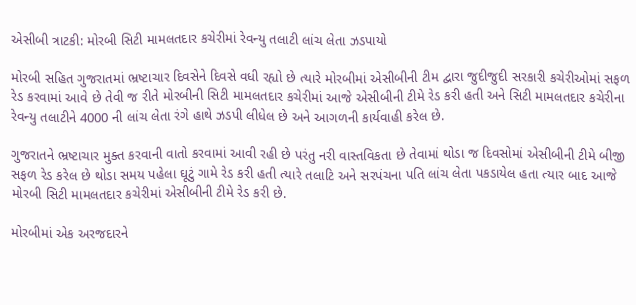એસીબી ત્રાટકી: મોરબી સિટી મામલતદાર કચેરીમાં રેવન્યુ તલાટી લાંચ લેતા ઝડપાયો

મોરબી સહિત ગુજરાતમાં ભ્રષ્ટાચાર દિવસેને દિવસે વધી રહ્યો છે ત્યારે મોરબીમાં એસીબીની ટીમ દ્વારા જુદીજુદી સરકારી કચેરીઓમાં સફળ રેડ કરવામાં આવે છે તેવી જ રીતે મોરબીની સિટી મામલતદાર કચેરીમાં આજે એસીબીની ટીમે રેડ કરી હતી અને સિટી મામલતદાર કચેરીના રેવન્યુ તલાટીને 4000 ની લાંચ લેતા રંગે હાથે ઝડપી લીધેલ છે અને આગળની કાર્યવાહી કરેલ છે.

ગુજરાતને ભ્રષ્ટાચાર મુક્ત કરવાની વાતો કરવામાં આવી રહી છે પરંતુ નરી વાસ્તવિકતા છે તેવામાં થોડા જ દિવસોમાં એસીબીની ટીમે બીજી સફળ રેડ કરેલ છે થોડા સમય પહેલા ઘૂટું ગામે રેડ કરી હતી ત્યારે તલાટિ અને સરપંચના પતિ લાંચ લેતા પકડાયેલ હતા ત્યાર બાદ આજે મોરબી સિટી મામલતદાર કચેરીમાં એસીબીની ટીમે રેડ કરી છે.

મોરબીમાં એક અરજદારને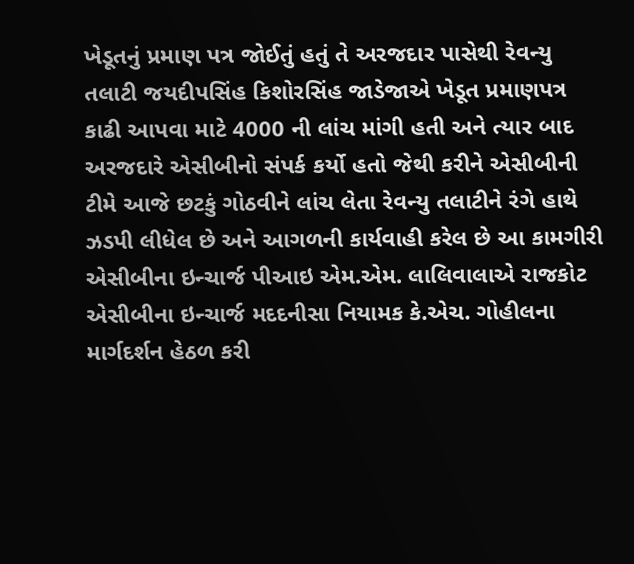ખેડૂતનું પ્રમાણ પત્ર જોઈતું હતું તે અરજદાર પાસેથી રેવન્યુ તલાટી જયદીપસિંહ કિશોરસિંહ જાડેજાએ ખેડૂત પ્રમાણપત્ર કાઢી આપવા માટે 4000 ની લાંચ માંગી હતી અને ત્યાર બાદ અરજદારે એસીબીનો સંપર્ક કર્યો હતો જેથી કરીને એસીબીની ટીમે આજે છટકું ગોઠવીને લાંચ લેતા રેવન્યુ તલાટીને રંગે હાથે ઝડપી લીધેલ છે અને આગળની કાર્યવાહી કરેલ છે આ કામગીરી એસીબીના ઇન્ચાર્જ પીઆઇ એમ.એમ. લાલિવાલાએ રાજકોટ એસીબીના ઇન્ચાર્જ મદદનીસા નિયામક કે.એચ. ગોહીલના માર્ગદર્શન હેઠળ કરી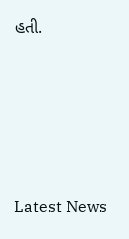હતી.






Latest News